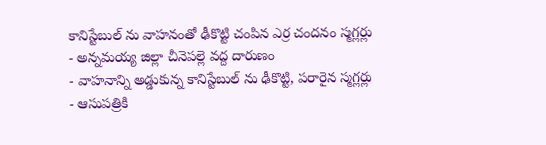కానిస్టేబుల్ ను వాహనంతో ఢీకొట్టి చంపిన ఎర్ర చందనం స్మగ్లర్లు
- అన్నమయ్య జిల్లా చీనెపల్లె వద్ద దారుణం
- వాహనాన్ని అడ్డుకున్న కానిస్టేబుల్ ను ఢీకొట్టి, పరారైన స్మగ్లర్లు
- ఆసుపత్రికి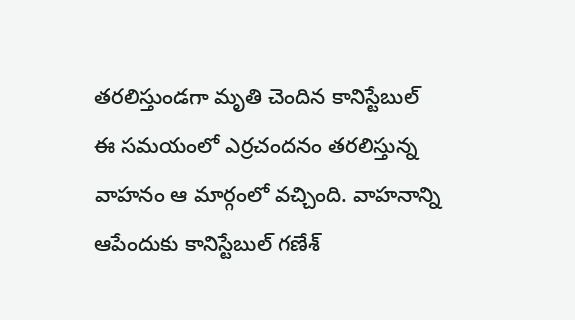తరలిస్తుండగా మృతి చెందిన కానిస్టేబుల్
ఈ సమయంలో ఎర్రచందనం తరలిస్తున్న వాహనం ఆ మార్గంలో వచ్చింది. వాహనాన్ని ఆపేందుకు కానిస్టేబుల్ గణేశ్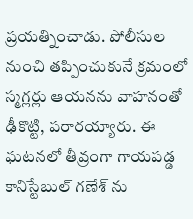ప్రయత్నించాడు. పోలీసుల నుంచి తప్పించుకునే క్రమంలో స్మగ్లర్లు ఆయనను వాహనంతో ఢీకొట్టి, పరారయ్యారు. ఈ ఘటనలో తీవ్రంగా గాయపడ్డ కానిస్టేబుల్ గణేశ్ ను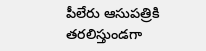పీలేరు ఆసుపత్రికి తరలిస్తుండగా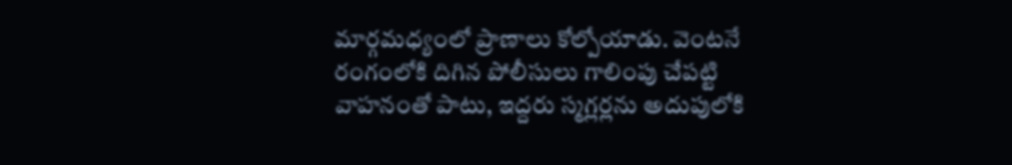మార్గమధ్యంలో ప్రాణాలు కోల్పోయాడు. వెంటనే రంగంలోకి దిగిన పోలీసులు గాలింపు చేపట్టి వాహనంతో పాటు, ఇద్దరు స్మగ్లర్లను అదుపులోకి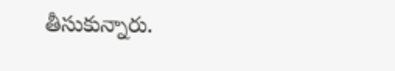తీసుకున్నారు.